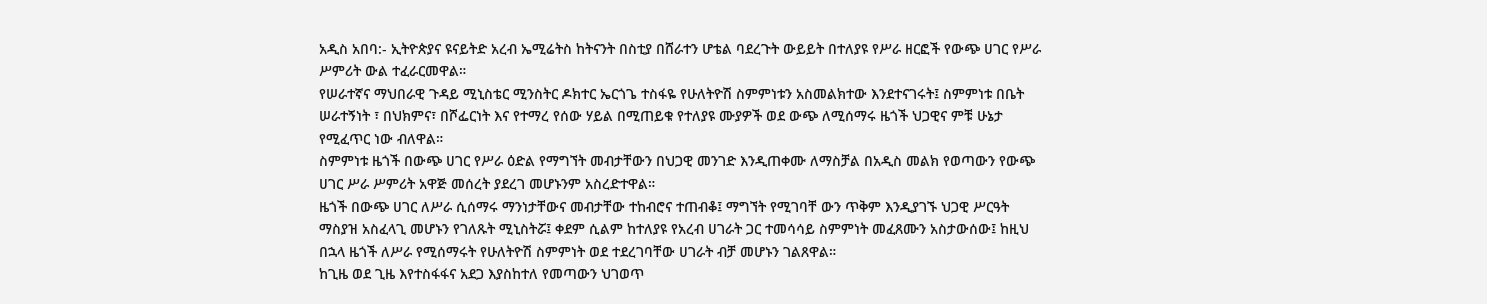አዲስ አበባ:- ኢትዮጵያና ዩናይትድ አረብ ኤሚሬትስ ከትናንት በስቲያ በሸራተን ሆቴል ባደረጉት ውይይት በተለያዩ የሥራ ዘርፎች የውጭ ሀገር የሥራ ሥምሪት ውል ተፈራርመዋል።
የሠራተኛና ማህበራዊ ጉዳይ ሚኒስቴር ሚንስትር ዶክተር ኤርጎጌ ተስፋዬ የሁለትዮሽ ስምምነቱን አስመልክተው እንደተናገሩት፤ ስምምነቱ በቤት ሠራተኝነት ፣ በህክምና፣ በሾፌርነት እና የተማረ የሰው ሃይል በሚጠይቁ የተለያዩ ሙያዎች ወደ ውጭ ለሚሰማሩ ዜጎች ህጋዊና ምቹ ሁኔታ የሚፈጥር ነው ብለዋል።
ስምምነቱ ዜጎች በውጭ ሀገር የሥራ ዕድል የማግኘት መብታቸውን በህጋዊ መንገድ እንዲጠቀሙ ለማስቻል በአዲስ መልክ የወጣውን የውጭ ሀገር ሥራ ሥምሪት አዋጅ መሰረት ያደረገ መሆኑንም አስረድተዋል።
ዜጎች በውጭ ሀገር ለሥራ ሲሰማሩ ማንነታቸውና መብታቸው ተከብሮና ተጠብቆ፤ ማግኘት የሚገባቸ ውን ጥቅም እንዲያገኙ ህጋዊ ሥርዓት ማስያዝ አስፈላጊ መሆኑን የገለጹት ሚኒስትሯ፤ ቀደም ሲልም ከተለያዩ የአረብ ሀገራት ጋር ተመሳሳይ ስምምነት መፈጸሙን አስታውሰው፤ ከዚህ በኋላ ዜጎች ለሥራ የሚሰማሩት የሁለትዮሽ ስምምነት ወደ ተደረገባቸው ሀገራት ብቻ መሆኑን ገልጸዋል።
ከጊዜ ወደ ጊዜ እየተስፋፋና አደጋ እያስከተለ የመጣውን ህገወጥ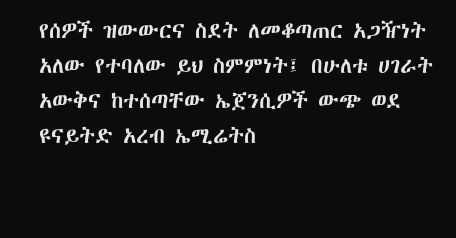የሰዎች ዝውውርና ስደት ለመቆጣጠር አጋዥነት አለው የተባለው ይህ ስምምነት፤ በሁለቱ ሀገራት አውቅና ከተሰጣቸው ኤጀንሲዎች ውጭ ወደ ዩናይትድ አረብ ኤሚሬትስ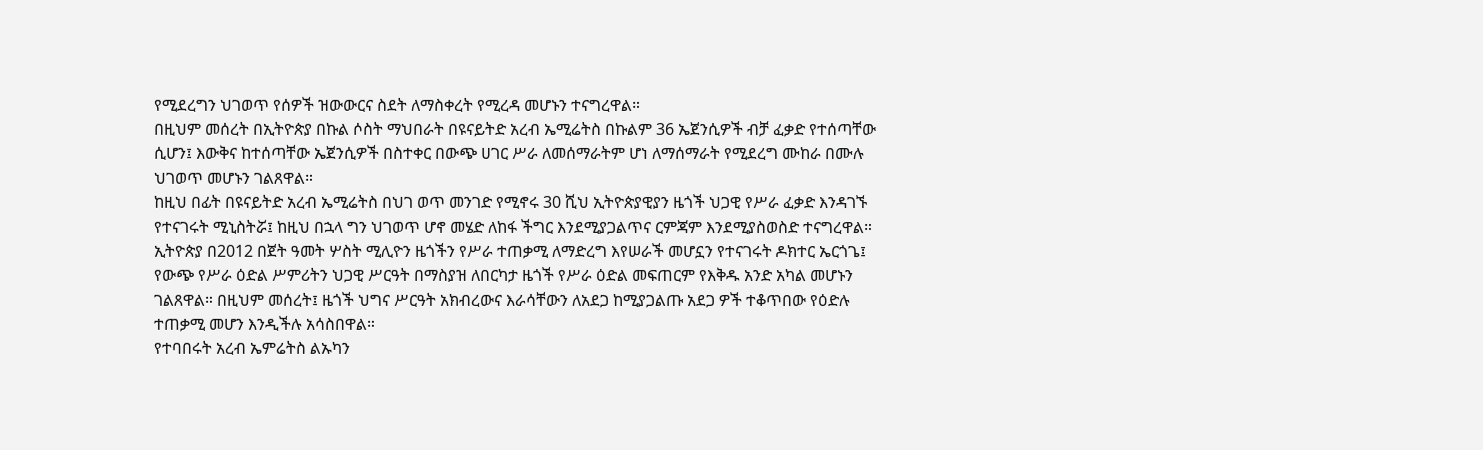የሚደረግን ህገወጥ የሰዎች ዝውውርና ስደት ለማስቀረት የሚረዳ መሆኑን ተናግረዋል።
በዚህም መሰረት በኢትዮጵያ በኩል ሶስት ማህበራት በዩናይትድ አረብ ኤሚሬትስ በኩልም 36 ኤጀንሲዎች ብቻ ፈቃድ የተሰጣቸው ሲሆን፤ እውቅና ከተሰጣቸው ኤጀንሲዎች በስተቀር በውጭ ሀገር ሥራ ለመሰማራትም ሆነ ለማሰማራት የሚደረግ ሙከራ በሙሉ ህገወጥ መሆኑን ገልጸዋል።
ከዚህ በፊት በዩናይትድ አረብ ኤሚሬትስ በህገ ወጥ መንገድ የሚኖሩ 30 ሺህ ኢትዮጵያዊያን ዜጎች ህጋዊ የሥራ ፈቃድ እንዳገኙ የተናገሩት ሚኒስትሯ፤ ከዚህ በኋላ ግን ህገወጥ ሆኖ መሄድ ለከፋ ችግር እንደሚያጋልጥና ርምጃም እንደሚያስወስድ ተናግረዋል።
ኢትዮጵያ በ2012 በጀት ዓመት ሦስት ሚሊዮን ዜጎችን የሥራ ተጠቃሚ ለማድረግ እየሠራች መሆኗን የተናገሩት ዶክተር ኤርጎጌ፤ የውጭ የሥራ ዕድል ሥምሪትን ህጋዊ ሥርዓት በማስያዝ ለበርካታ ዜጎች የሥራ ዕድል መፍጠርም የእቅዱ አንድ አካል መሆኑን ገልጸዋል። በዚህም መሰረት፤ ዜጎች ህግና ሥርዓት አክብረውና እራሳቸውን ለአደጋ ከሚያጋልጡ አደጋ ዎች ተቆጥበው የዕድሉ ተጠቃሚ መሆን እንዲችሉ አሳስበዋል።
የተባበሩት አረብ ኤምሬትስ ልኡካን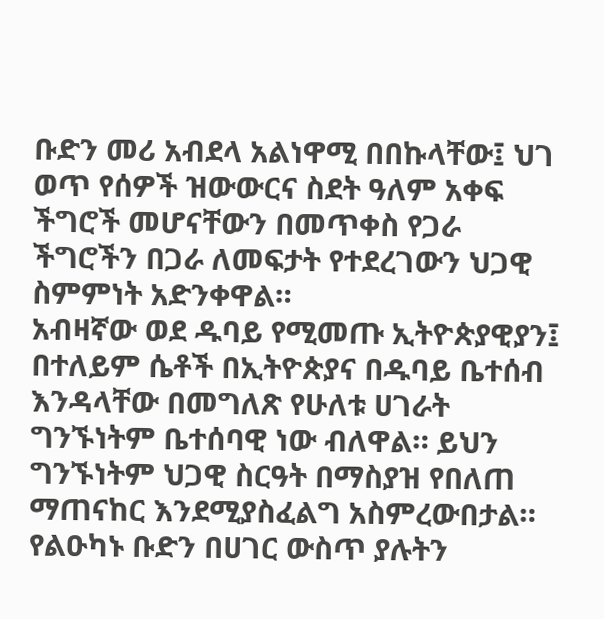ቡድን መሪ አብደላ አልነዋሚ በበኩላቸው፤ ህገ ወጥ የሰዎች ዝውውርና ስደት ዓለም አቀፍ ችግሮች መሆናቸውን በመጥቀስ የጋራ ችግሮችን በጋራ ለመፍታት የተደረገውን ህጋዊ ስምምነት አድንቀዋል።
አብዛኛው ወደ ዱባይ የሚመጡ ኢትዮጵያዊያን፤ በተለይም ሴቶች በኢትዮጵያና በዱባይ ቤተሰብ እንዳላቸው በመግለጽ የሁለቱ ሀገራት ግንኙነትም ቤተሰባዊ ነው ብለዋል። ይህን ግንኙነትም ህጋዊ ስርዓት በማስያዝ የበለጠ ማጠናከር እንደሚያስፈልግ አስምረውበታል።
የልዑካኑ ቡድን በሀገር ውስጥ ያሉትን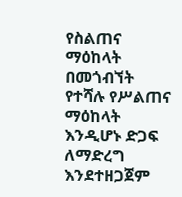የስልጠና ማዕከላት በመጎብኘት የተሻሉ የሥልጠና ማዕከላት እንዲሆኑ ድጋፍ ለማድረግ እንደተዘጋጀም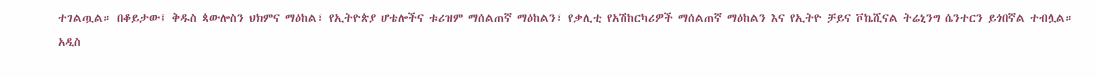ተገልጧል። በቆይታው፤ ቅዱስ ጳውሎስን ህክምና ማዕከል፣ የኢትዮጵያ ሆቴሎችና ቱሪዝም ማሰልጠኛ ማዕከልን፣ የቃሊቲ የአሽከርካሪዎች ማሰልጠኛ ማዕከልን እና የኢትዮ ቻይና ቮኬሺናል ትሬኒንግ ሴንተርን ይጎበኛል ተብሏል።
አዲስ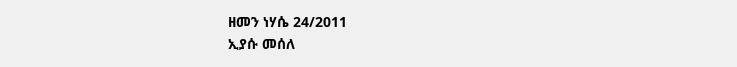ዘመን ነሃሴ 24/2011
ኢያሱ መሰለ